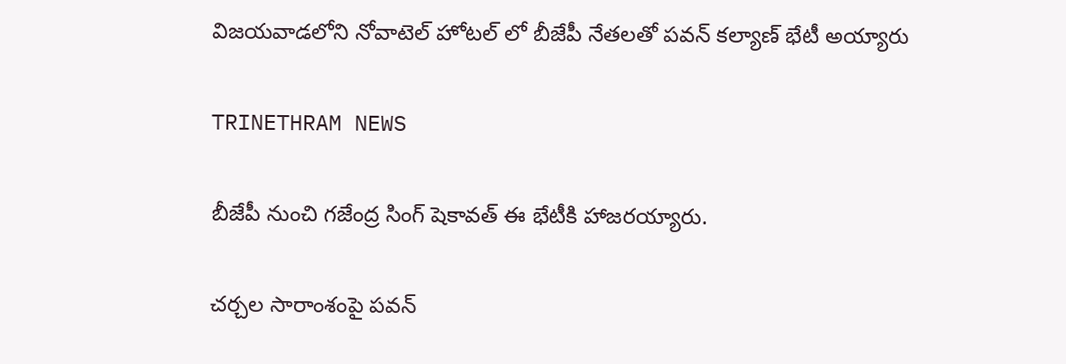విజయవాడలోని నోవాటెల్ హోటల్ లో బీజేపీ నేతలతో పవన్ కల్యాణ్ భేటీ అయ్యారు

TRINETHRAM NEWS

బీజేపీ నుంచి గజేంద్ర సింగ్ షెకావత్ ఈ భేటీకి హాజరయ్యారు.

చర్చల సారాంశంపై పవన్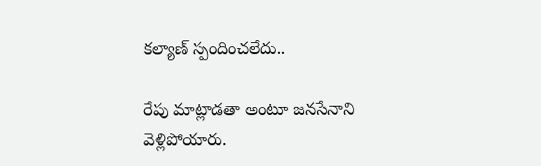కల్యాణ్ స్పందించలేదు..

రేపు మాట్లాడతా అంటూ జనసేనాని వెళ్లిపోయారు.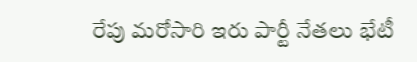రేపు మరోసారి ఇరు పార్టీ నేతలు భేటీ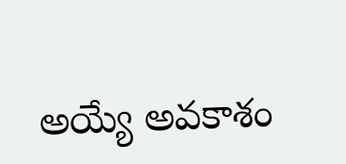అయ్యే అవకాశం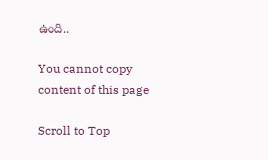ఉంది..

You cannot copy content of this page

Scroll to Top